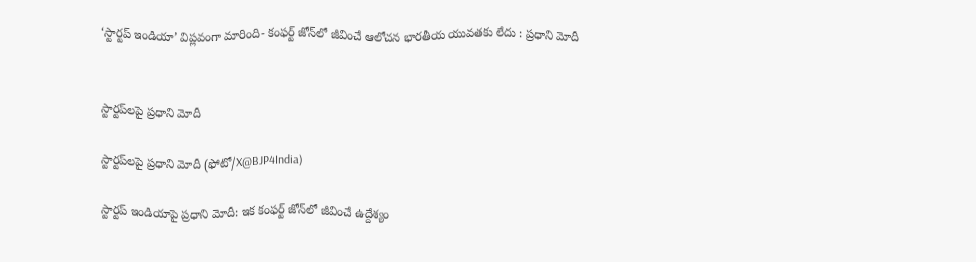‘స్టార్టప్ ఇండియా’ విప్లవంగా మారింది- కంఫర్ట్ జోన్‌లో జీవించే ఆలోచన భారతీయ యువతకు లేదు : ప్రధాని మోదీ


స్టార్టప్‌లపై ప్రధాని మోదీ

స్టార్టప్‌లపై ప్రధాని మోదీ (ఫోటో/X@BJP4India)

స్టార్టప్ ఇండియాపై ప్రధాని మోదీ: ఇక కంఫర్ట్ జోన్‌లో జీవించే ఉద్దేశ్యం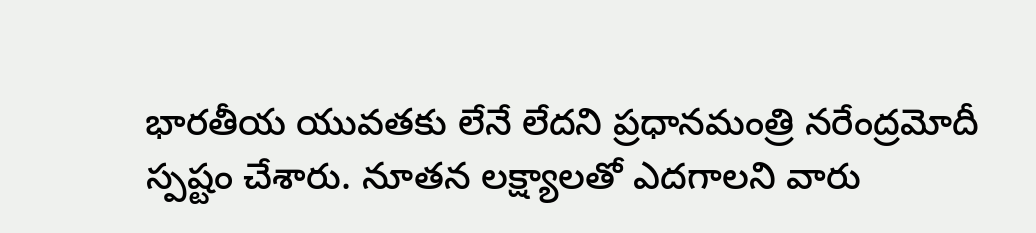భారతీయ యువతకు లేనే లేదని ప్రధానమంత్రి నరేంద్రమోదీ స్పష్టం చేశారు. నూతన లక్ష్యాలతో ఎదగాలని వారు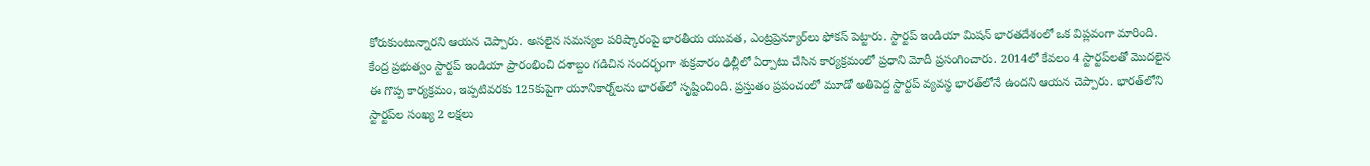కోరుకుంటున్నారని ఆయన చెప్పారు. అసలైన సమస్యల పరిష్కారంపై భారతీయ యువత, ఎంట్రప్రెన్యూర్‌లు ఫోకస్ పెట్టారు. స్టార్టప్ ఇండియా మిషన్ భారతదేశంలో ఒక విప్లవంగా మారింది. కేంద్ర ప్రభుత్వం స్టార్టప్ ఇండియా ప్రారంభించి దశాబ్దం గడిచిన సందర్భంగా శుక్రవారం ఢిల్లీలో ఏర్పాటు చేసిన కార్యక్రమంలో ప్రధాని మోదీ ప్రసంగించారు. 2014లో కేవలం 4 స్టార్టప్‌లతో మొదలైన ఈ గొప్ప కార్యక్రమం, ఇప్పటివరకు 125కుపైగా యూనికార్న్‌లను భారత్‌లో సృష్టించింది. ప్రస్తుతం ప్రపంచంలో మూడో అతిపెద్ద స్టార్టప్ వ్యవస్థ భారత్‌లోనే ఉందని ఆయన చెప్పారు. భారత్‌లోని స్టార్టప్‌ల సంఖ్య 2 లక్షలు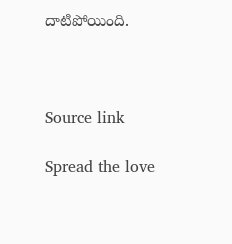దాటిపోయింది.



Source link

Spread the love